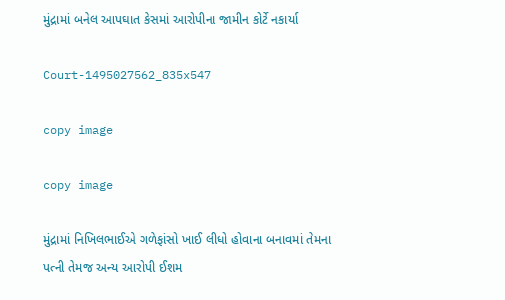મુંદ્રામાં બનેલ આપઘાત કેસમાં આરોપીના જામીન કોર્ટે નકાર્યા

Court-1495027562_835x547

copy image

copy image

મુંદ્રામાં નિખિલભાઈએ ગળેફાંસો ખાઈ લીધો હોવાના બનાવમાં તેમના પત્ની તેમજ અન્ય આરોપી ઈશમ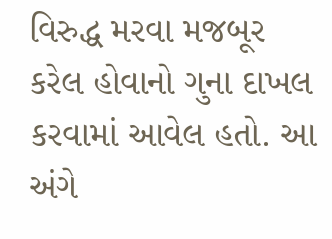વિરુદ્ધ મરવા મજબૂર કરેલ હોવાનો ગુના દાખલ કરવામાં આવેલ હતો. આ અંગે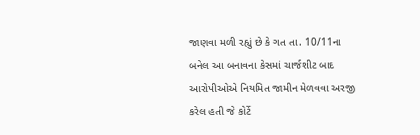જાણવા મળી રહ્યું છે કે ગત તા. 10/11ના બનેલ આ બનાવના કેસમાં ચાર્જશીટ બાદ આરોપીઓએ નિયમિત જામીન મેળવવા અરજી કરેલ હતી જે કોર્ટે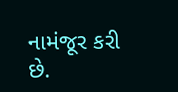નામંજૂર કરી છે.